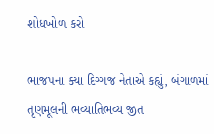શોધખોળ કરો

ભાજપના ક્યા દિગ્ગજ નેતાએ કહ્યું, બંગાળમાં તૃણમૂલની ભવ્યાતિભવ્ય જીત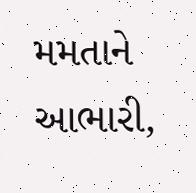મમતાને આભારી,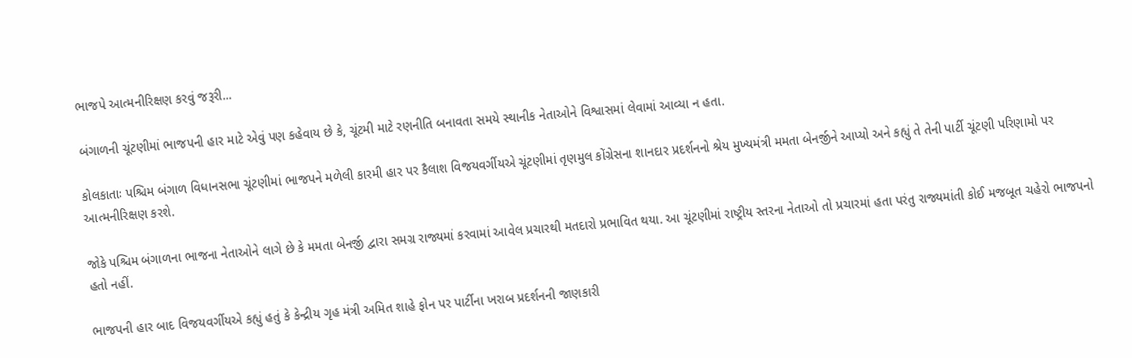ભાજપે આત્મનીરિક્ષણ કરવું જરૂરી...

બંગાળની ચૂંટણીમાં ભાજપની હાર માટે એવું પણ કહેવાય છે કે, ચૂંટમી માટે રણનીતિ બનાવતા સમયે સ્થાનીક નેતાઓને વિશ્વાસમાં લેવામાં આવ્યા ન હતા.

કોલકાતાઃ પશ્ચિમ બંગાળ વિધાનસભા ચૂંટણીમાં ભાજપને મળેલી કારમી હાર પર કૈલાશ વિજયવર્ગીયએ ચૂંટણીમાં તૃણમુલ કોંગ્રેસના શાનદાર પ્રદર્શનનો શ્રેય મુખ્યમંત્રી મમતા બેનર્જીને આપ્યો અને કહ્યું તે તેની પાર્ટી ચૂંટણી પરિણામો પર આત્મનીરિક્ષણ કરશે.

જોકે પશ્ચિમ બંગાળના ભાજના નેતાઓને લાગે છે કે મમતા બેનર્જી દ્વારા સમગ્ર રાજ્યમાં કરવામાં આવેલ પ્રચારથી મતદારો પ્રભાવિત થયા. આ ચૂંટણીમાં રાષ્ટ્રીય સ્તરના નેતાઓ તો પ્રચારમાં હતા પરંતુ રાજ્યમાંતી કોઈ મજબૂત ચહેરો ભાજપનો હતો નહીં.

ભાજપની હાર બાદ વિજયવર્ગીયએ કહ્યું હતું કે કેન્દ્રીય ગૃહ મંત્રી અમિત શાહે ફોન પર પાર્ટીના ખરાબ પ્રદર્શનની જાણકારી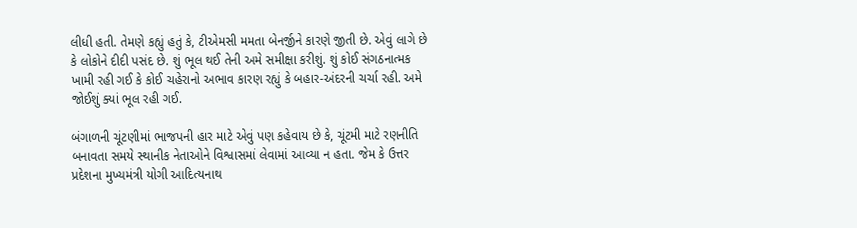લીધી હતી. તેમણે કહ્યું હતું કે, ટીએમસી મમતા બેનર્જીને કારણે જીતી છે. એવું લાગે છે કે લોકોને દીદી પસંદ છે. શું ભૂલ થઈ તેની અમે સમીક્ષા કરીશું. શું કોઈ સંગઠનાત્મક ખામી રહી ગઈ કે કોઈ ચહેરાનો અભાવ કારણ રહ્યું કે બહાર-અંદરની ચર્ચા રહી. અમે જોઈશું ક્યાં ભૂલ રહી ગઈ.

બંગાળની ચૂંટણીમાં ભાજપની હાર માટે એવું પણ કહેવાય છે કે, ચૂંટમી માટે રણનીતિ બનાવતા સમયે સ્થાનીક નેતાઓને વિશ્વાસમાં લેવામાં આવ્યા ન હતા. જેમ કે ઉત્તર પ્રદેશના મુખ્યમંત્રી યોગી આદિત્યનાથ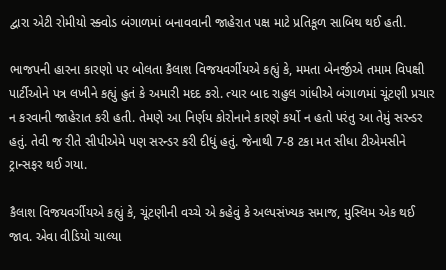દ્વારા એટી રોમીયો સ્ક્વોડ બંગાળમાં બનાવવાની જાહેરાત પક્ષ માટે પ્રતિકૂળ સાબિથ થઈ હતી.

ભાજપની હારના કારણો પર બોલતા કૈલાશ વિજયવર્ગીયએ કહ્યું કે, મમતા બેનર્જીએ તમામ વિપક્ષી પાર્ટીઓને પત્ર લખીને કહ્યું હુતં કે અમારી મદદ કરો. ત્યાર બાદ રાહુલ ગાંધીએ બંગાળમાં ચૂંટણી પ્રચાર ન કરવાની જાહેરાત કરી હતી. તેમણે આ નિર્ણય કોરોનાને કારણે કર્યો ન હતો પરંતુ આ તેમું સરન્ડર હતું. તેવી જ રીતે સીપીએમે પણ સરન્ડર કરી દીધું હતું. જેનાથી 7-8 ટકા મત સીધા ટીએમસીને ટ્રાન્સફર થઈ ગયા.

કૈલાશ વિજયવર્ગીયએ કહ્યું કે, ચૂંટણીની વચ્ચે એ કહેવું કે અલ્પસંખ્યક સમાજ, મુસ્લિમ એક થઈ જાવ. એવા વીડિયો ચાલ્યા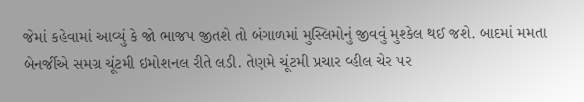જેમાં કહેવામાં આવ્યું કે જો ભાજપ જીતશે તો બંગાળમાં મુસ્લિમોનું જીવવું મુશ્કેલ થઈ જશે. બાદમાં મમતા બેનર્જીએ સમગ્ર ચૂંટમી ઇમોશનલ રીતે લડી. તેણમે ચૂંટમી પ્રચાર વ્હીલ ચેર પર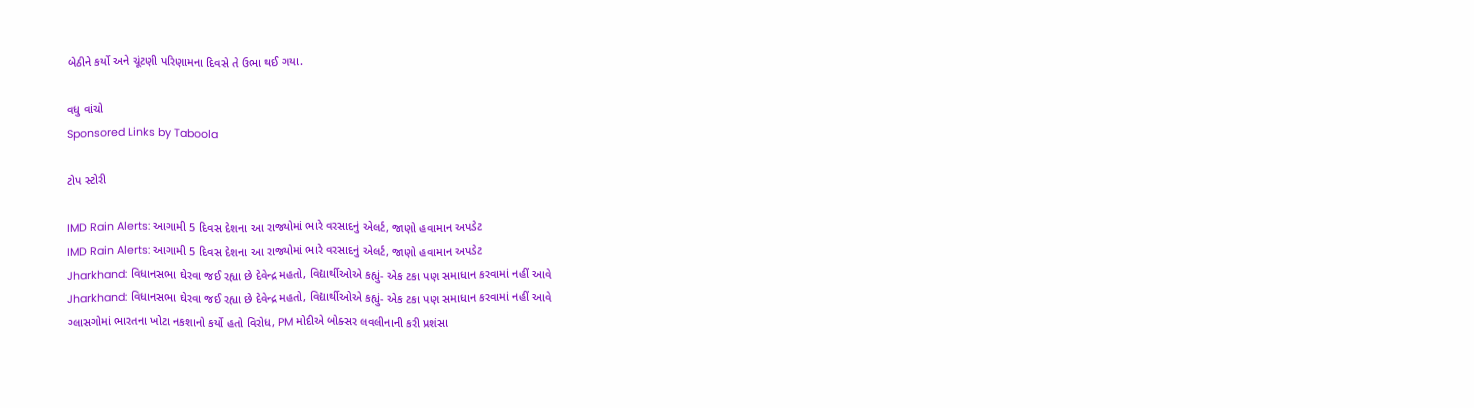બેઠીને કર્યો અને ચૂંટણી પરિણામના દિવસે તે ઉભા થઈ ગયા.

વધુ વાંચો
Sponsored Links by Taboola

ટોપ સ્ટોરી

IMD Rain Alerts: આગામી 5 દિવસ દેશના આ રાજ્યોમાં ભારે વરસાદનું એલર્ટ, જાણો હવામાન અપડેટ
IMD Rain Alerts: આગામી 5 દિવસ દેશના આ રાજ્યોમાં ભારે વરસાદનું એલર્ટ, જાણો હવામાન અપડેટ
Jharkhand: વિધાનસભા ઘેરવા જઈ રહ્યા છે દેવેન્દ્ર મહતો, વિદ્યાર્થીઓએ કહ્યું- એક ટકા પણ સમાધાન કરવામાં નહીં આવે
Jharkhand: વિધાનસભા ઘેરવા જઈ રહ્યા છે દેવેન્દ્ર મહતો, વિદ્યાર્થીઓએ કહ્યું- એક ટકા પણ સમાધાન કરવામાં નહીં આવે
ગ્લાસગોમાં ભારતના ખોટા નકશાનો કર્યો હતો વિરોધ, PM મોદીએ બોક્સર લવલીનાની કરી પ્રશંસા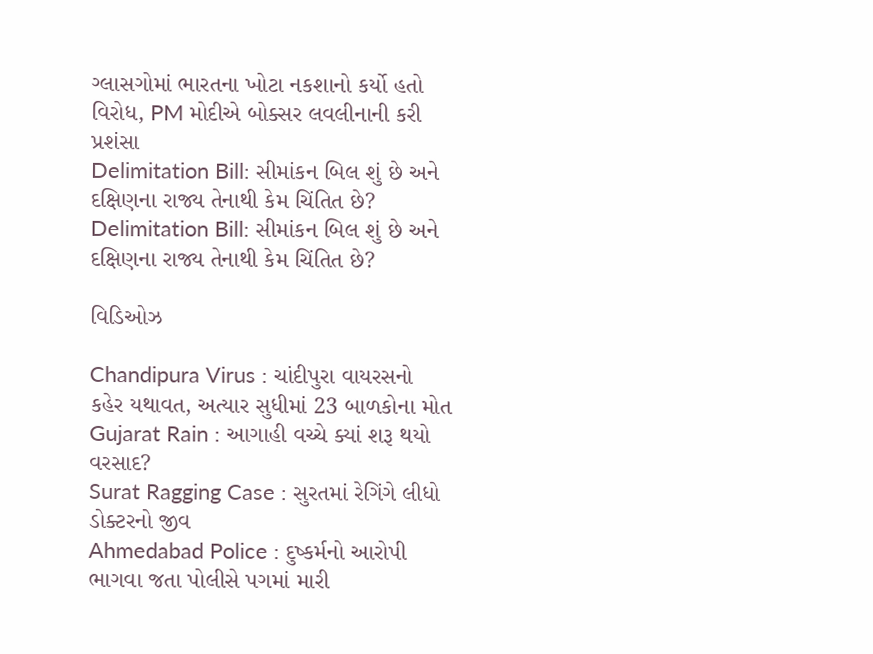ગ્લાસગોમાં ભારતના ખોટા નકશાનો કર્યો હતો વિરોધ, PM મોદીએ બોક્સર લવલીનાની કરી પ્રશંસા
Delimitation Bill: સીમાંકન બિલ શું છે અને દક્ષિણના રાજ્ય તેનાથી કેમ ચિંતિત છે?
Delimitation Bill: સીમાંકન બિલ શું છે અને દક્ષિણના રાજ્ય તેનાથી કેમ ચિંતિત છે?

વિડિઓઝ

Chandipura Virus : ચાંદીપુરા વાયરસનો કહેર યથાવત, અત્યાર સુધીમાં 23 બાળકોના મોત
Gujarat Rain : આગાહી વચ્ચે ક્યાં શરૂ થયો વરસાદ?
Surat Ragging Case : સુરતમાં રેગિંગે લીધો ડોક્ટરનો જીવ
Ahmedabad Police : દુષ્કર્મનો આરોપી ભાગવા જતા પોલીસે પગમાં મારી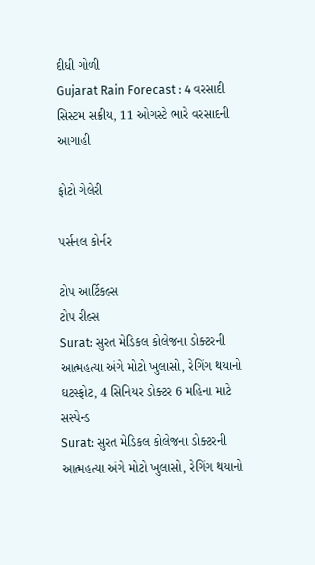દીધી ગોળી
Gujarat Rain Forecast : 4 વરસાદી સિસ્ટમ સક્રીય, 11 ઓગસ્ટે ભારે વરસાદની આગાહી

ફોટો ગેલેરી

પર્સનલ કોર્નર

ટોપ આર્ટિકલ્સ
ટોપ રીલ્સ
Surat: સુરત મેડિકલ કોલેજના ડોક્ટરની આત્મહત્યા અંગે મોટો ખુલાસો, રેગિંગ થયાનો ઘટસ્ફોટ, 4 સિનિયર ડોક્ટર 6 મહિના માટે સસ્પેન્ડ
Surat: સુરત મેડિકલ કોલેજના ડોક્ટરની આત્મહત્યા અંગે મોટો ખુલાસો, રેગિંગ થયાનો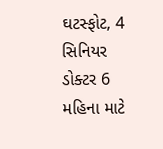ઘટસ્ફોટ, 4 સિનિયર ડોક્ટર 6 મહિના માટે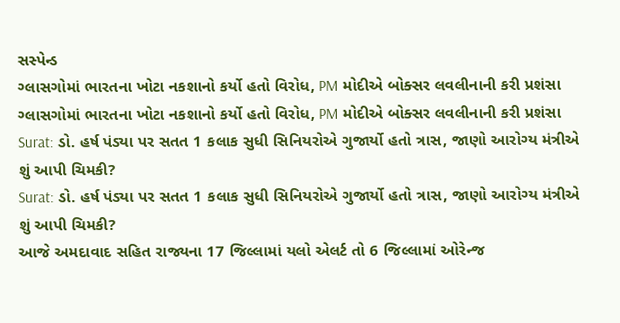સસ્પેન્ડ
ગ્લાસગોમાં ભારતના ખોટા નકશાનો કર્યો હતો વિરોધ, PM મોદીએ બોક્સર લવલીનાની કરી પ્રશંસા
ગ્લાસગોમાં ભારતના ખોટા નકશાનો કર્યો હતો વિરોધ, PM મોદીએ બોક્સર લવલીનાની કરી પ્રશંસા
Surat: ડો. હર્ષ પંડ્યા પર સતત 1 કલાક સુધી સિનિયરોએ ગુજાર્યો હતો ત્રાસ, જાણો આરોગ્ય મંત્રીએ શું આપી ચિમકી?
Surat: ડો. હર્ષ પંડ્યા પર સતત 1 કલાક સુધી સિનિયરોએ ગુજાર્યો હતો ત્રાસ, જાણો આરોગ્ય મંત્રીએ શું આપી ચિમકી?
આજે અમદાવાદ સહિત રાજ્યના 17 જિલ્લામાં યલો એલર્ટ તો 6 જિલ્લામાં ઓરેન્જ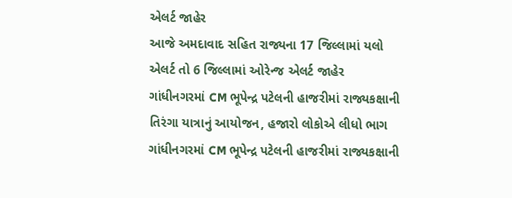એલર્ટ જાહેર
આજે અમદાવાદ સહિત રાજ્યના 17 જિલ્લામાં યલો એલર્ટ તો 6 જિલ્લામાં ઓરેન્જ એલર્ટ જાહેર
ગાંધીનગરમાં CM ભૂપેન્દ્ર પટેલની હાજરીમાં રાજ્યકક્ષાની તિરંગા યાત્રાનું આયોજન, હજારો લોકોએ લીધો ભાગ
ગાંધીનગરમાં CM ભૂપેન્દ્ર પટેલની હાજરીમાં રાજ્યકક્ષાની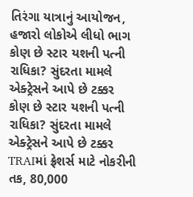તિરંગા યાત્રાનું આયોજન, હજારો લોકોએ લીધો ભાગ
કોણ છે સ્ટાર યશની પત્ની રાધિકા? સુંદરતા મામલે એક્ટ્રેસને આપે છે ટક્કર
કોણ છે સ્ટાર યશની પત્ની રાધિકા? સુંદરતા મામલે એક્ટ્રેસને આપે છે ટક્કર
TRAIમાં ફ્રેશર્સ માટે નોકરીની તક, 80,000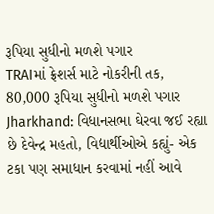રૂપિયા સુધીનો મળશે પગાર
TRAIમાં ફ્રેશર્સ માટે નોકરીની તક, 80,000 રૂપિયા સુધીનો મળશે પગાર
Jharkhand: વિધાનસભા ઘેરવા જઈ રહ્યા છે દેવેન્દ્ર મહતો, વિદ્યાર્થીઓએ કહ્યું- એક ટકા પણ સમાધાન કરવામાં નહીં આવે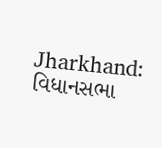Jharkhand: વિધાનસભા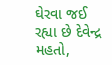ઘેરવા જઈ રહ્યા છે દેવેન્દ્ર મહતો,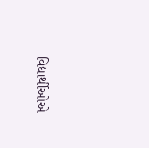વિદ્યાર્થીઓએ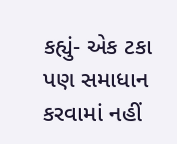કહ્યું- એક ટકા પણ સમાધાન કરવામાં નહીં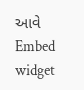આવે
Embed widget